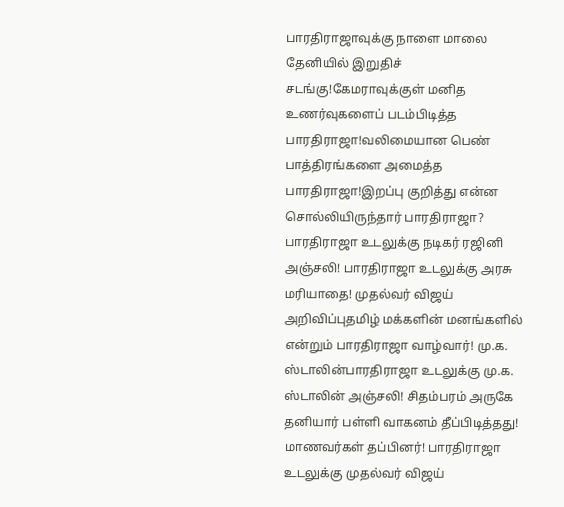பாரதிராஜாவுக்கு நாளை மாலை தேனியில் இறுதிச் சடங்கு!கேமராவுக்குள் மனித உணர்வுகளைப் படம்பிடித்த பாரதிராஜா!வலிமையான பெண் பாத்திரங்களை அமைத்த பாரதிராஜா!இறப்பு குறித்து என்ன சொல்லியிருந்தார் பாரதிராஜா? பாரதிராஜா உடலுக்கு நடிகர் ரஜினி அஞ்சலி! பாரதிராஜா உடலுக்கு அரசு மரியாதை! முதல்வர் விஜய் அறிவிப்புதமிழ் மக்களின் மனங்களில் என்றும் பாரதிராஜா வாழ்வார்! மு.க. ஸ்டாலின்பாரதிராஜா உடலுக்கு மு.க. ஸ்டாலின் அஞ்சலி! சிதம்பரம் அருகே தனியார் பள்ளி வாகனம் தீப்பிடித்தது! மாணவர்கள் தப்பினர்! பாரதிராஜா உடலுக்கு முதல்வர் விஜய்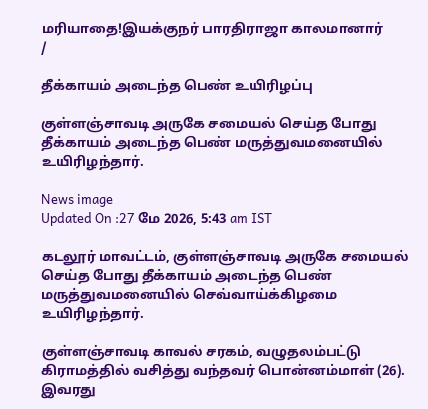மரியாதை!இயக்குநர் பாரதிராஜா காலமானார்
/

தீக்காயம் அடைந்த பெண் உயிரிழப்பு

குள்ளஞ்சாவடி அருகே சமையல் செய்த போது தீக்காயம் அடைந்த பெண் மருத்துவமனையில் உயிரிழந்தார்.

News image
Updated On :27 மே 2026, 5:43 am IST

கடலூர் மாவட்டம், குள்ளஞ்சாவடி அருகே சமையல் செய்த போது தீக்காயம் அடைந்த பெண் மருத்துவமனையில் செவ்வாய்க்கிழமை உயிரிழந்தார்.

குள்ளஞ்சாவடி காவல் சரகம், வழுதலம்பட்டு கிராமத்தில் வசித்து வந்தவர் பொன்னம்மாள் (26). இவரது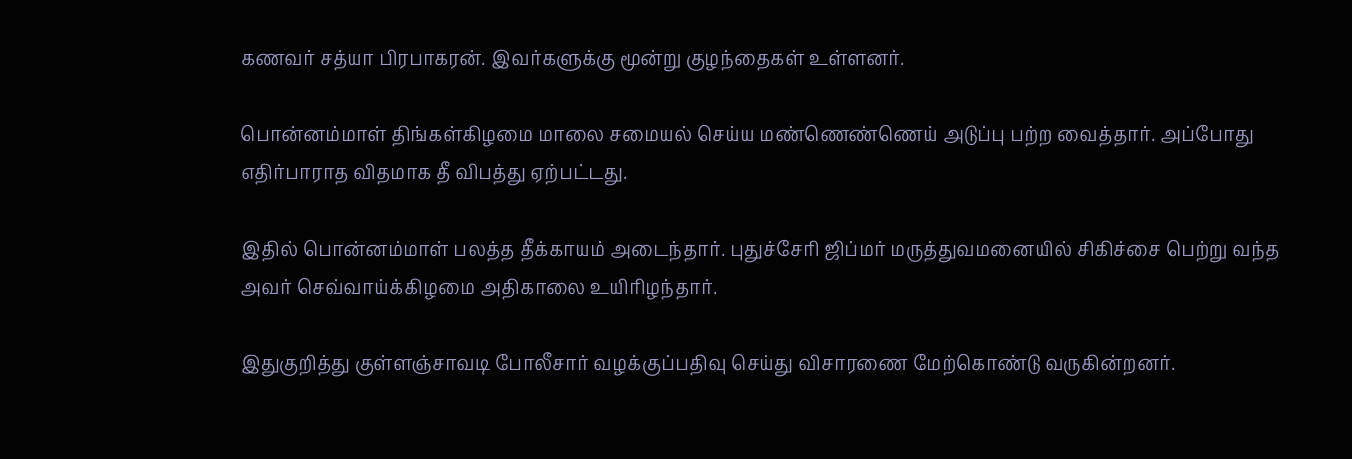கணவர் சத்யா பிரபாகரன். இவர்களுக்கு மூன்று குழந்தைகள் உள்ளனர்.

பொன்னம்மாள் திங்கள்கிழமை மாலை சமையல் செய்ய மண்ணெண்ணெய் அடுப்பு பற்ற வைத்தார். அப்போது எதிர்பாராத விதமாக தீ விபத்து ஏற்பட்டது.

இதில் பொன்னம்மாள் பலத்த தீக்காயம் அடைந்தார். புதுச்சேரி ஜிப்மர் மருத்துவமனையில் சிகிச்சை பெற்று வந்த அவர் செவ்வாய்க்கிழமை அதிகாலை உயிரிழந்தார்.

இதுகுறித்து குள்ளஞ்சாவடி போலீசார் வழக்குப்பதிவு செய்து விசாரணை மேற்கொண்டு வருகின்றனர்.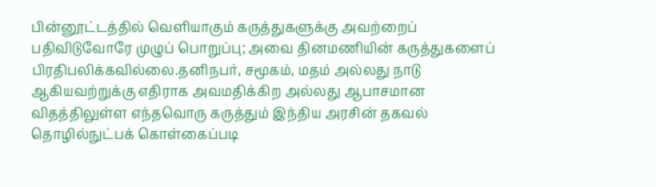பின்னூட்டத்தில் வெளியாகும் கருத்துகளுக்கு அவற்றைப் பதிவிடுவோரே முழுப் பொறுப்பு; அவை தினமணியின் கருத்துகளைப் பிரதிபலிக்கவில்லை.தனிநபர், சமூகம், மதம் அல்லது நாடு ஆகியவற்றுக்கு எதிராக அவமதிக்கிற அல்லது ஆபாசமான விதத்திலுள்ள எந்தவொரு கருத்தும் இந்திய அரசின் தகவல் தொழில்நுட்பக் கொள்கைப்படி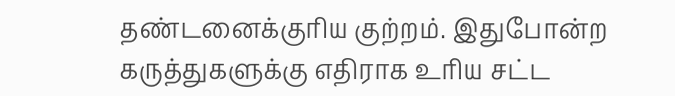தண்டனைக்குரிய குற்றம். இதுபோன்ற கருத்துகளுக்கு எதிராக உரிய சட்ட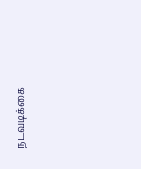நடவடிக்கை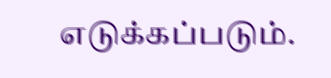எடுக்கப்படும்.